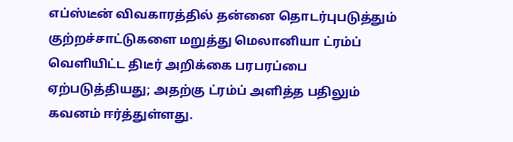எப்ஸ்டீன் விவகாரத்தில் தன்னை தொடர்புபடுத்தும் குற்றச்சாட்டுகளை மறுத்து மெலானியா ட்ரம்ப் வெளியிட்ட திடீர் அறிக்கை பரபரப்பை ஏற்படுத்தியது; அதற்கு ட்ரம்ப் அளித்த பதிலும் கவனம் ஈர்த்துள்ளது.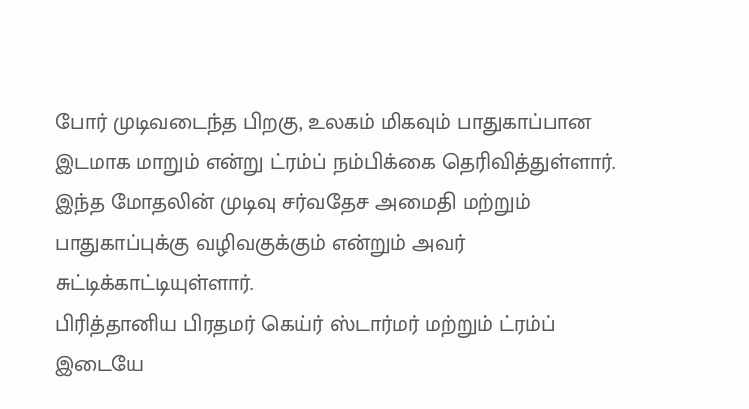போர் முடிவடைந்த பிறகு, உலகம் மிகவும் பாதுகாப்பான இடமாக மாறும் என்று ட்ரம்ப் நம்பிக்கை தெரிவித்துள்ளார். இந்த மோதலின் முடிவு சர்வதேச அமைதி மற்றும் பாதுகாப்புக்கு வழிவகுக்கும் என்றும் அவர் சுட்டிக்காட்டியுள்ளார்.
பிரித்தானிய பிரதமர் கெய்ர் ஸ்டார்மர் மற்றும் ட்ரம்ப் இடையே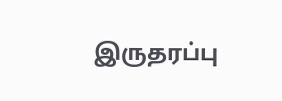இருதரப்பு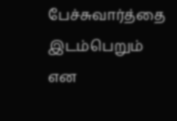பேச்சுவார்த்தை இடம்பெறும் என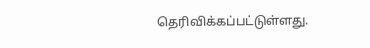தெரிவிக்கப்பட்டுள்ளது.